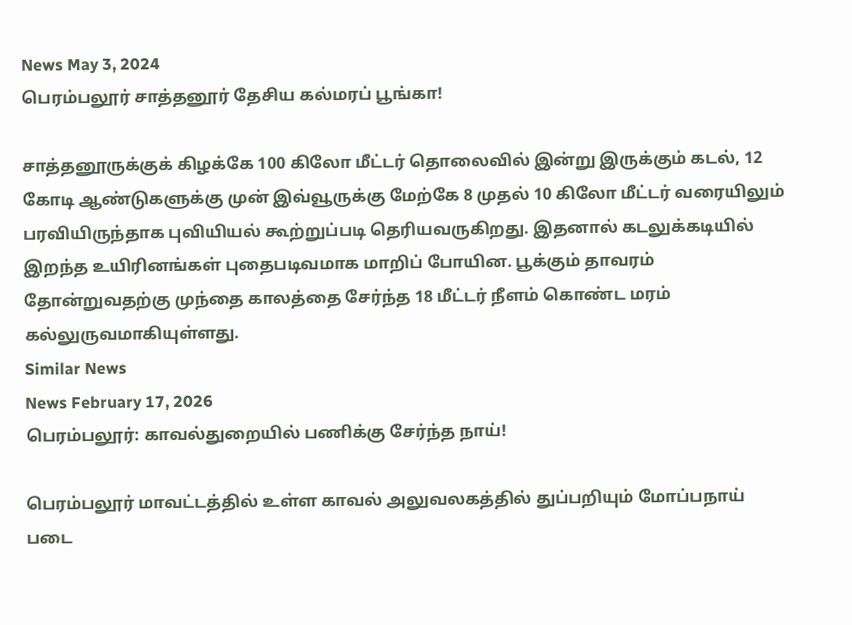News May 3, 2024
பெரம்பலூர் சாத்தனூர் தேசிய கல்மரப் பூங்கா!

சாத்தனூருக்குக் கிழக்கே 100 கிலோ மீட்டர் தொலைவில் இன்று இருக்கும் கடல், 12 கோடி ஆண்டுகளுக்கு முன் இவ்வூருக்கு மேற்கே 8 முதல் 10 கிலோ மீட்டர் வரையிலும் பரவியிருந்தாக புவியியல் கூற்றுப்படி தெரியவருகிறது. இதனால் கடலுக்கடியில் இறந்த உயிரினங்கள் புதைபடிவமாக மாறிப் போயின. பூக்கும் தாவரம் தோன்றுவதற்கு முந்தை காலத்தை சேர்ந்த 18 மீட்டர் நீளம் கொண்ட மரம் கல்லுருவமாகியுள்ளது.
Similar News
News February 17, 2026
பெரம்பலூர்: காவல்துறையில் பணிக்கு சேர்ந்த நாய்!

பெரம்பலூர் மாவட்டத்தில் உள்ள காவல் அலுவலகத்தில் துப்பறியும் மோப்பநாய் படை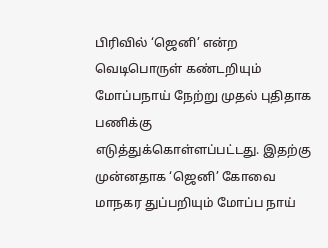பிரிவில் ‘ஜெனி’ என்ற வெடிபொருள் கண்டறியும் மோப்பநாய் நேற்று முதல் புதிதாக பணிக்கு எடுத்துக்கொள்ளப்பட்டது. இதற்கு முன்னதாக ‘ஜெனி’ கோவை மாநகர துப்பறியும் மோப்ப நாய்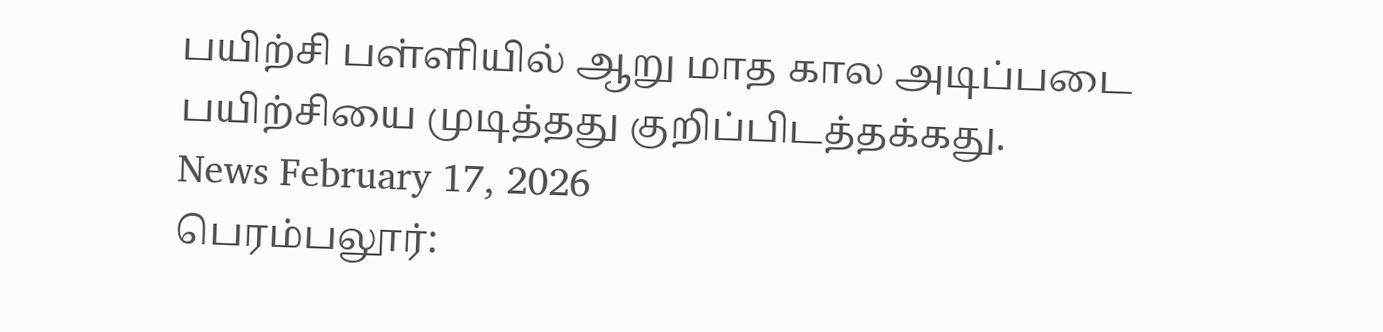பயிற்சி பள்ளியில் ஆறு மாத கால அடிப்படை பயிற்சியை முடித்தது குறிப்பிடத்தக்கது.
News February 17, 2026
பெரம்பலூர்: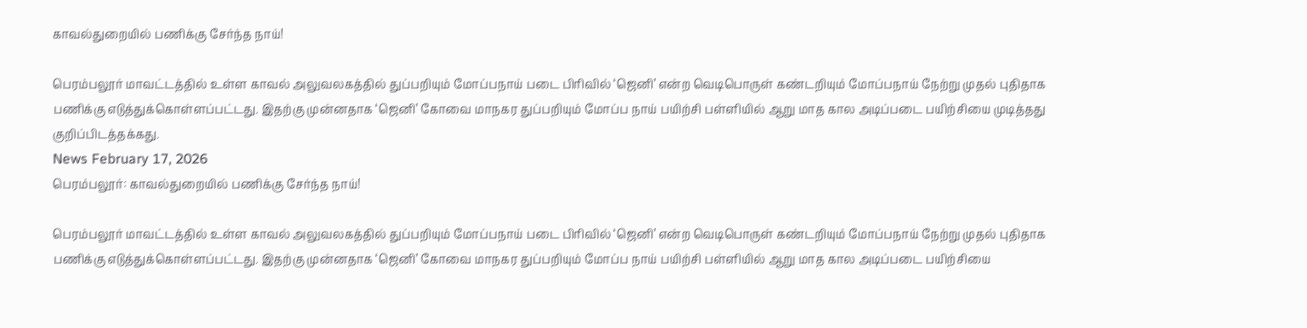காவல்துறையில் பணிக்கு சேர்ந்த நாய்!

பெரம்பலூர் மாவட்டத்தில் உள்ள காவல் அலுவலகத்தில் துப்பறியும் மோப்பநாய் படை பிரிவில் ‘ஜெனி’ என்ற வெடிபொருள் கண்டறியும் மோப்பநாய் நேற்று முதல் புதிதாக பணிக்கு எடுத்துக்கொள்ளப்பட்டது. இதற்கு முன்னதாக ‘ஜெனி’ கோவை மாநகர துப்பறியும் மோப்ப நாய் பயிற்சி பள்ளியில் ஆறு மாத கால அடிப்படை பயிற்சியை முடித்தது குறிப்பிடத்தக்கது.
News February 17, 2026
பெரம்பலூர்: காவல்துறையில் பணிக்கு சேர்ந்த நாய்!

பெரம்பலூர் மாவட்டத்தில் உள்ள காவல் அலுவலகத்தில் துப்பறியும் மோப்பநாய் படை பிரிவில் ‘ஜெனி’ என்ற வெடிபொருள் கண்டறியும் மோப்பநாய் நேற்று முதல் புதிதாக பணிக்கு எடுத்துக்கொள்ளப்பட்டது. இதற்கு முன்னதாக ‘ஜெனி’ கோவை மாநகர துப்பறியும் மோப்ப நாய் பயிற்சி பள்ளியில் ஆறு மாத கால அடிப்படை பயிற்சியை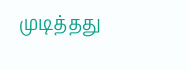முடித்தது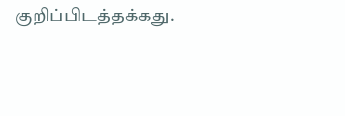குறிப்பிடத்தக்கது.